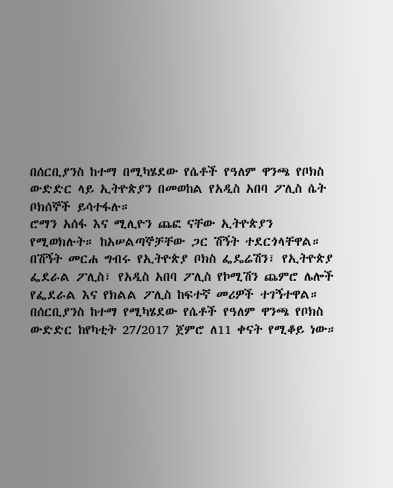በሰርቢያንስ ከተማ በሚካሄደው የሴቶች የዓለም ዋንጫ የቦክስ ውድድር ላይ ኢትዮጵያን በመወከል የአዲስ አበባ ፖሊስ ሴት ቦክሰኞች ይሳተፋሉ።
ሮማን አሰፋ እና ሚሊዮን ጨፎ ናቸው ኢትዮጵያን የሚወክሉት። ከአሠልጣኞቻቸው ጋር ሽኝት ተደርጎላቸዋል።
በሽኝት መርሐ ግብሩ የኢትዮጵያ ቦክስ ፌዴሬሽን፣ የኢትዮጵያ ፌደራል ፖሊስ፣ የአዲስ አበባ ፖሊስ የኮሚሽን ጨምሮ ሌሎች የፌደራል እና የክልል ፖሊስ ከፍተኛ መሪዎች ተገኝተዋል።
በሰርቢያንስ ከተማ የሚካሄደው የሴቶች የዓለም ዋንጫ የቦክስ ውድድር ከየካቲት 27/2017 ጀምሮ ለ11 ቀናት የሚቆይ ነው።